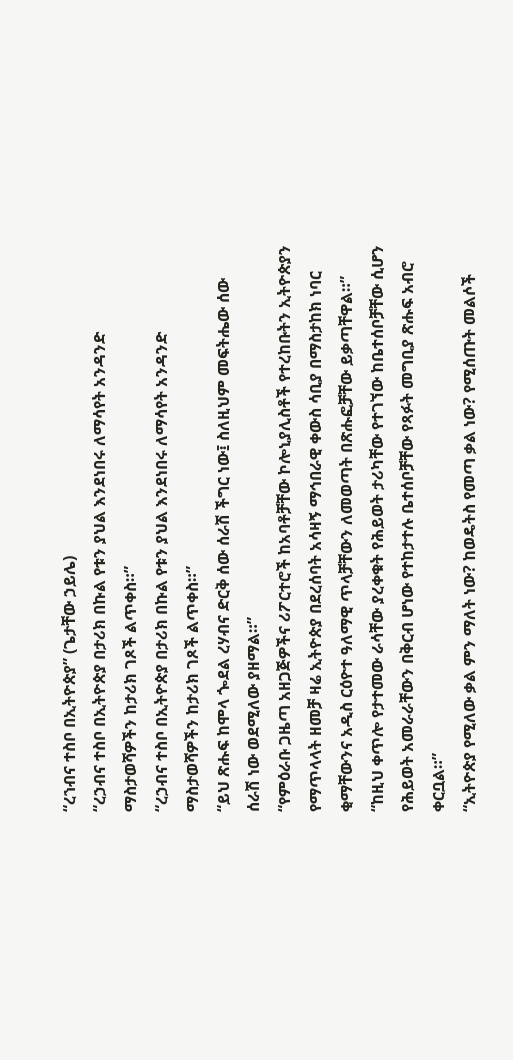“ረኀብና ተስቦ በኢትዮጵያ” (ጌታቸው ኃይሌ)
“ረኃብና ተስቦ በኢትዮጵያ በታሪክ በኩል የቱን ያህል እንደነበሩ ለማሳየት አንዳንድ ማስታወሻዎችን ከታሪክ ገጾች ልጥቀስ።”
“ረኃብና ተስቦ በኢትዮጵያ በታሪክ በኩል የቱን ያህል እንደነበሩ ለማሳየት አንዳንድ ማስታወሻዎችን ከታሪክ ገጾች ልጥቀስ።”
“ይህ ጽሑፍ ከሞላ ጐደል ረሃብና ድርቅ ሰው ሰራሽ ችግር ነው፤ ስለዚህም መፍትሔው ሰው ሰራሽ ነው ወደሚለው ያዘማል።”
“የምዕራቡ ጋዜጣ አዘጋጅዎችና ሪፖርተሮች ከአባቶቻቸው ኮሎኒያሊስቶች የተረከቡትን ኢትዮጵያን የማጥላላት ዘመቻ ዛሬ ኢትዮጵያ በደረሰባት አሳዛኝ ማኅበራዊ ቀውስ ሳቢያ በማስታከክ ነባር ቂማቸውንና አዲስ ርዕዮተ ዓለማዊ ጥላቻቸውን ለመወጣት በጽሑፎቻቸው ይቃጣቸዋል።”
“ከዚህ ቀጥሎ የታተመው ራሳቸው ያረቀቁት የሕይወት ታሪካቸው የተገኘው ከቤተሰቦቻቸው ሲሆን የሕይወት አመራራቸውን በቅርብ ሆነው የተከታተሉ ቤተሰቦቻቸው የጻፉት መግቢያ ጽሑፍ አብሮ ቀርቧል።”
“ኢትዮጵያ የሚለው ቃል ምን ማለት ነው? ከወዴትስ የመጣ ቃል ነው? የሚሰጡት መልሶች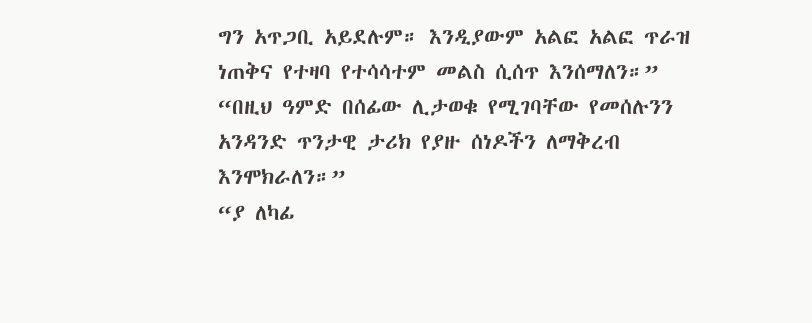ግን አጥጋቢ አይደሉም። እንዲያውም አልፎ አልፎ ጥራዝ ነጠቅና የተዛባ የተሳሳተም መልስ ሲሰጥ እንሰማለን።”
“በዚህ ዓምድ በሰፊው ሊታወቁ የሚገባቸው የመሰሉንን አንዳንድ ጥንታዊ ታሪክ የያዙ ሰነዶችን ለማቅረብ እንሞክራለን።”
“ያ ለካፊ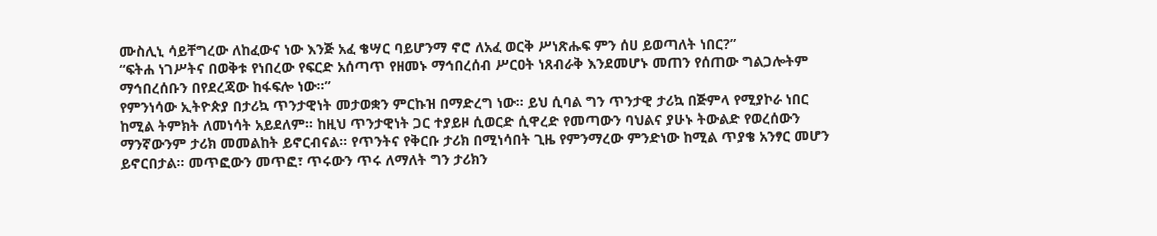ሙስሊኒ ሳይቸግረው ለከፈውና ነው እንጅ አፈ ቄሣር ባይሆንማ ኖሮ ለአፈ ወርቅ ሥነጽሑፍ ምን ሰሀ ይወጣለት ነበር?”
“ፍትሐ ነገሥትና በወቅቱ የነበረው የፍርድ አሰጣጥ የዘመኑ ማኅበረሰብ ሥርዐት ነጸብራቅ እንደመሆኑ መጠን የሰጠው ግልጋሎትም ማኅበረሰቡን በየደረጃው ከፋፍሎ ነው።”
የምንነሳው ኢትዮጵያ በታሪኳ ጥንታዊነት መታወቋን ምርኩዝ በማድረግ ነው። ይህ ሲባል ግን ጥንታዊ ታሪኳ በጅምላ የሚያኮራ ነበር ከሚል ትምክት ለመነሳት አይደለም። ከዚህ ጥንታዊነት ጋር ተያይዞ ሲወርድ ሲዋረድ የመጣውን ባህልና ያሁኑ ትውልድ የወረሰውን ማንኛውንም ታሪክ መመልከት ይኖርብናል። የጥንትና የቅርቡ ታሪክ በሚነሳበት ጊዜ የምንማረው ምንድነው ከሚል ጥያቄ አንፃር መሆን ይኖርበታል። መጥፎውን መጥፎ፣ ጥሩውን ጥሩ ለማለት ግን ታሪክን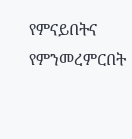የምናይበትና የምንመረምርበት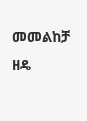መመልከቻ ዘዴ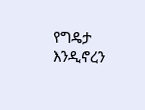የግዴታ እንዲኖረን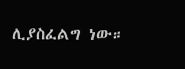ሊያስፈልግ ነው።